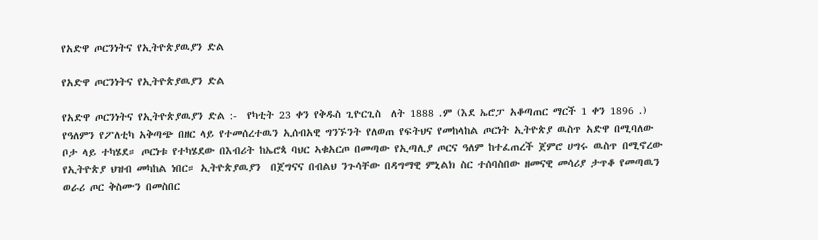የአድዋ ጦርንነትና የኢትዮጵያዉያን ድል

የአድዋ ጦርንነትና የኢትዮጵያዉያን ድል

የአድዋ ጦርንነትና የኢትዮጵያዉያን ድል :-  የካቲት 23 ቀን የቅዱስ ጊዮርጊስ  ለት 1888 .ም (እደ ኤሮፓ አቆጣጠር ማርች 1 ቀን 1896 .) የዓለምን የፖለቲካ አቅጣጭ በዘር ላይ የተመሰረተዉን ኢሰብአዊ ግንኙንት የለወጠ የፍትህና የመከላከል ጦርነት ኢትዮጵያ ዉስጥ አድዋ በሚባለው ቦታ ላይ ተካሄደ። ጦርነቱ የተካሄደው በእብሪት ከኤሮጳ ባህር ኣቁአርጦ በመጣው የኢጣሊያ ጦርና ዓለም ከተፈጠረች ጀምሮ ሀግሩ ዉስጥ በሚኖረው የኢትዮጵያ ህዝብ መካከል ነበር። ኢትዮጵያዉያን  በጀግናና በብልህ ንጉሳቸው በዳግማዊ ምኒልክ ስር ተሰባስበው ዘመናዊ መሳሪያ ታጥቆ የመጣዉን ወራሪ ጦር ቅስሙን በመስበር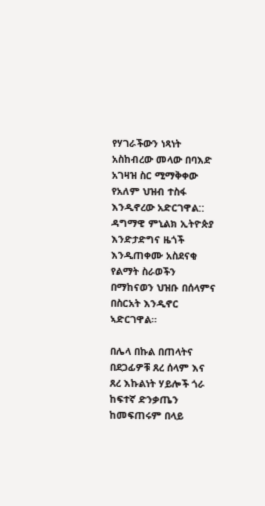የሃገራችውን ነጻነት አስከብረው መላው በባእድ አገዛዝ ስር ሚማቅቀው የአለም ህዝብ ተስፋ እንዲኖረው አድርገዋል:: ዳግማዊ ምኒልክ ኢትዮጵያ እንድታድግና ዜጎች እንዲጠቀሙ አስደናቂ የልማት ስራወችን በማከናወን ህዝቡ በሰላምና በስርአት እንዲኖር ኣድርገዋል።

በሌላ በኩል በጠላትና በደጋፊዎቹ ጸረ ሰላም እና ጸረ እኩልነት ሃይሎች ጎራ ከፍተኛ ድንቃጤን ከመፍጠሩም በላይ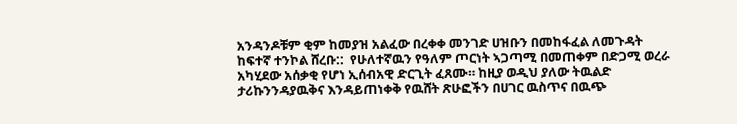አንዳንዶቹም ቂም ከመያዝ አልፈው በረቀቀ መንገድ ሀዝቡን በመከፋፈል ለመጉዳት ከፍተኛ ተንኮል ሸረቡ::  የሁለተኛዉን የዓለም ጦርነት ኣጋጣሚ በመጠቀም በድጋሚ ወረራ አካሂደው አሰቃቂ የሆነ ኢሰብአዊ ድርጊት ፈጸሙ። ከዚያ ወዲህ ያለው ትዉልድ ታሪኩንንዳያዉቅና እንዳይጠነቀቅ የዉሸት ጽሁፎችን በሀገር ዉስጥና በዉጭ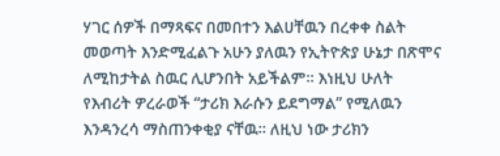ሃገር ሰዎች በማጻፍና በመበተን እልሀቸዉን በረቀቀ ስልት መወጣት እንድሚፈልጉ አሁን ያለዉን የኢትዮጵያ ሁኔታ በጽሞና ለሚከታትል ስዉር ሊሆንበት አይችልም። እነዚህ ሁለት የእብሪት ዎረራወች “ታሪክ እራሱን ይደግማል” የሚለዉን እንዳንረሳ ማስጠንቀቂያ ናቸዉ። ለዚህ ነው ታሪክን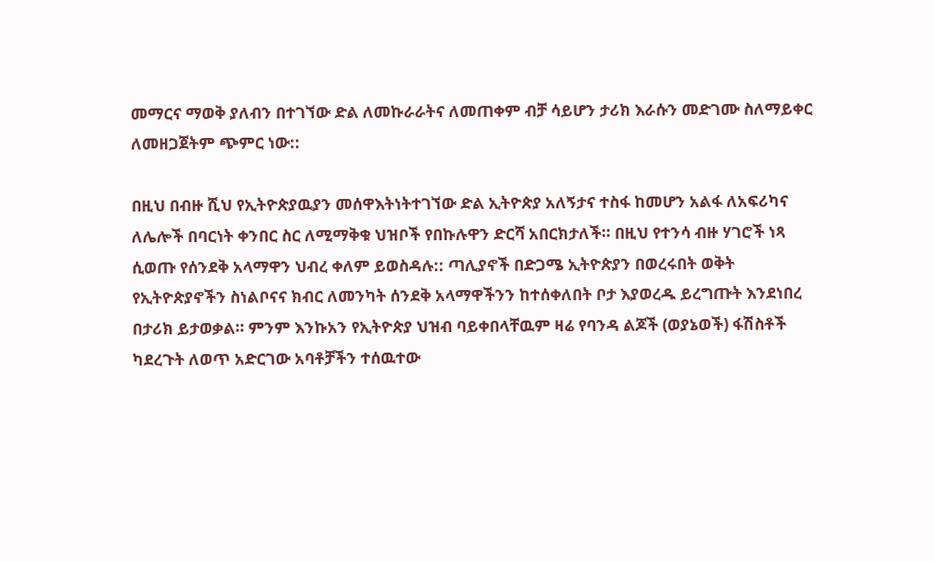መማርና ማወቅ ያለብን በተገኘው ድል ለመኩራራትና ለመጠቀም ብቻ ሳይሆን ታሪክ እራሱን መድገሙ ስለማይቀር ለመዘጋጀትም ጭምር ነው::

በዚህ በብዙ ሺህ የኢትዮጵያዉያን መሰዋእትነትተገኘው ድል ኢትዮጵያ አለኝታና ተስፋ ከመሆን አልፋ ለአፍሪካና ለሌሎች በባርነት ቀንበር ስር ለሚማቅቁ ህዝቦች የበኩሉዋን ድርሻ አበርክታለች። በዚህ የተንሳ ብዙ ሃገሮች ነጻ ሲወጡ የሰንደቅ አላማዋን ህብረ ቀለም ይወስዳሉ:: ጣሊያኖች በድጋሜ ኢትዮጵያን በወረሩበት ወቅት የኢትዮጵያኖችን ስነልቦናና ክብር ለመንካት ሰንደቅ አላማዋችንን ከተሰቀለበት ቦታ እያወረዱ ይረግጡት እንደነበረ በታሪክ ይታወቃል። ምንም እንኩአን የኢትዮጵያ ህዝብ ባይቀበላቸዉም ዛሬ የባንዳ ልጆች (ወያኔወች) ፋሽስቶች ካደረጉት ለወጥ አድርገው አባቶቻችን ተሰዉተው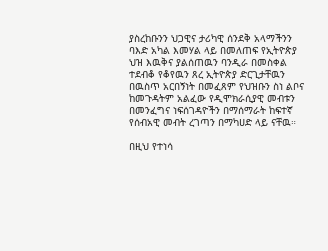ያስረከቡንን ህጋዊና ታሪካዊ ሰንደቅ አላማችንን  ባእድ አካል እመሃል ላይ በመለጠፍ የኢትዮጵያ ህዝ እዉቅና ያልሰጠዉን ባንዲራ በመስቀል ተደብቆ የቆየዉን ጸረ ኢትዮጵያ ድርጊታቸዉን በዉስጥ አርበኝነት በመፈጸም የህዝቡን ስነ ልቦና ከመጉዳትም አልፈው የዲሞክራሲያዊ መብቱን በመንፈግና ነፍሰገዳዮችን በማሰማራት ከፍተኛ የሰብአዊ መብት ረገጣን በማካሀድ ላይ ናቸዉ።

በዚህ የተነሳ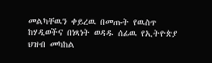መልካቸዉን ቀይረዉ በመጡት የዉስጥ ከሃዲወችና በነጻነት ወዳዱ ሰፊዉ የኢትዮጵያ ህዝብ መካከል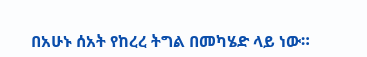በአሁኑ ሰአት የከረረ ትግል በመካሄድ ላይ ነው።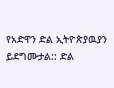የአድዋን ድል ኢትዮጵያዉያን ይደግሙታል:: ድል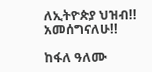ለኢትዮጵያ ህዝብ!! አመሰግናለሁ!!

ከፋለ ዓለሙ